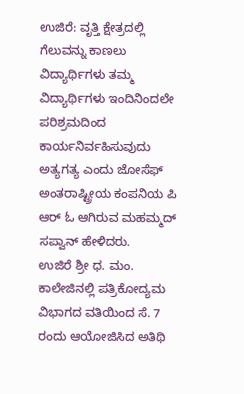ಉಜಿರೆ: ವೃತ್ತಿ ಕ್ಷೇತ್ರದಲ್ಲಿ ಗೆಲುವನ್ನು ಕಾಣಲು ವಿದ್ಯಾರ್ಥಿಗಳು ತಮ್ಮ ವಿದ್ಯಾರ್ಥಿಗಳು ಇಂದಿನಿಂದಲೇ ಪರಿಶ್ರಮದಿಂದ ಕಾರ್ಯನಿರ್ವಹಿಸುವುದು ಅತ್ಯಗತ್ಯ ಎಂದು ಜೋಸೆಫ್ ಅಂತರಾಷ್ಟ್ರೀಯ ಕಂಪನಿಯ ಪಿ ಆರ್ ಓ ಆಗಿರುವ ಮಹಮ್ಮದ್ ಸಪ್ವಾನ್ ಹೇಳಿದರು.
ಉಜಿರೆ ಶ್ರೀ ಧ. ಮಂ. ಕಾಲೇಜಿನಲ್ಲಿ ಪತ್ರಿಕೋದ್ಯಮ ವಿಭಾಗದ ವತಿಯಿಂದ ಸೆ. 7 ರಂದು ಆಯೋಜಿಸಿದ ಅತಿಥಿ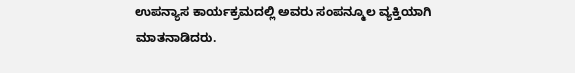ಉಪನ್ಯಾಸ ಕಾರ್ಯಕ್ರಮದಲ್ಲಿ ಅವರು ಸಂಪನ್ಮೂಲ ವ್ಯಕ್ತಿಯಾಗಿ ಮಾತನಾಡಿದರು.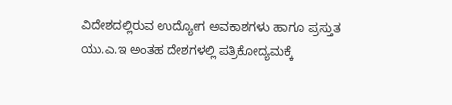ವಿದೇಶದಲ್ಲಿರುವ ಉದ್ಯೋಗ ಅವಕಾಶಗಳು ಹಾಗೂ ಪ್ರಸ್ತುತ ಯು.ಎ.ಇ ಅಂತಹ ದೇಶಗಳಲ್ಲಿ ಪತ್ರಿಕೋದ್ಯಮಕ್ಕೆ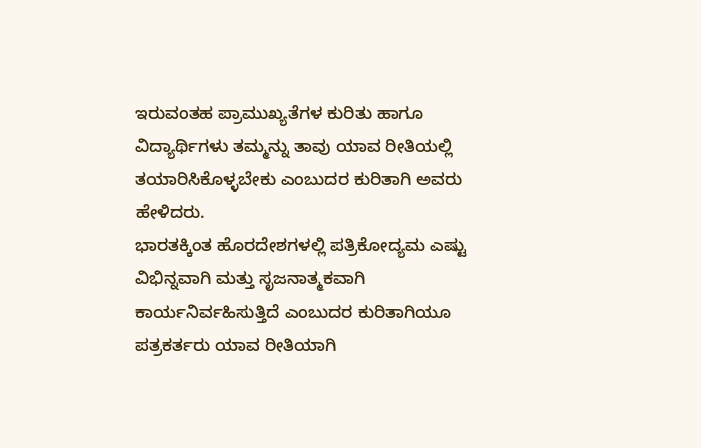ಇರುವಂತಹ ಪ್ರಾಮುಖ್ಯತೆಗಳ ಕುರಿತು ಹಾಗೂ ವಿದ್ಯಾರ್ಥಿಗಳು ತಮ್ಮನ್ನು ತಾವು ಯಾವ ರೀತಿಯಲ್ಲಿ ತಯಾರಿಸಿಕೊಳ್ಳಬೇಕು ಎಂಬುದರ ಕುರಿತಾಗಿ ಅವರು ಹೇಳಿದರು.
ಭಾರತಕ್ಕಿಂತ ಹೊರದೇಶಗಳಲ್ಲಿ ಪತ್ರಿಕೋದ್ಯಮ ಎಷ್ಟು ವಿಭಿನ್ನವಾಗಿ ಮತ್ತು ಸೃಜನಾತ್ಮಕವಾಗಿ ಕಾರ್ಯನಿರ್ವಹಿಸುತ್ತಿದೆ ಎಂಬುದರ ಕುರಿತಾಗಿಯೂ ಪತ್ರಕರ್ತರು ಯಾವ ರೀತಿಯಾಗಿ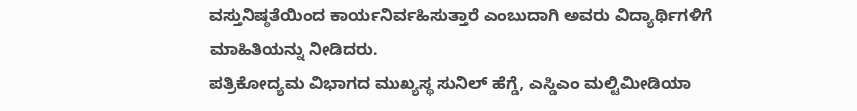ವಸ್ತುನಿಷ್ಠತೆಯಿಂದ ಕಾರ್ಯನಿರ್ವಹಿಸುತ್ತಾರೆ ಎಂಬುದಾಗಿ ಅವರು ವಿದ್ಯಾರ್ಥಿಗಳಿಗೆ ಮಾಹಿತಿಯನ್ನು ನೀಡಿದರು.
ಪತ್ರಿಕೋದ್ಯಮ ವಿಭಾಗದ ಮುಖ್ಯಸ್ಥ ಸುನಿಲ್ ಹೆಗ್ಡೆ, ಎಸ್ಡಿಎಂ ಮಲ್ಟಿಮೀಡಿಯಾ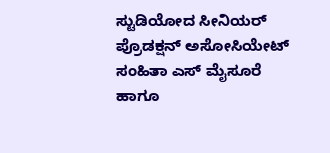ಸ್ಟುಡಿಯೋದ ಸೀನಿಯರ್ ಪ್ರೊಡಕ್ಷನ್ ಅಸೋಸಿಯೇಟ್ ಸಂಹಿತಾ ಎಸ್ ಮೈಸೂರೆ ಹಾಗೂ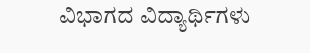ವಿಭಾಗದ ವಿದ್ಯಾರ್ಥಿಗಳು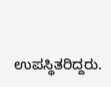ಉಪಸ್ಥಿತರಿದ್ದರು.